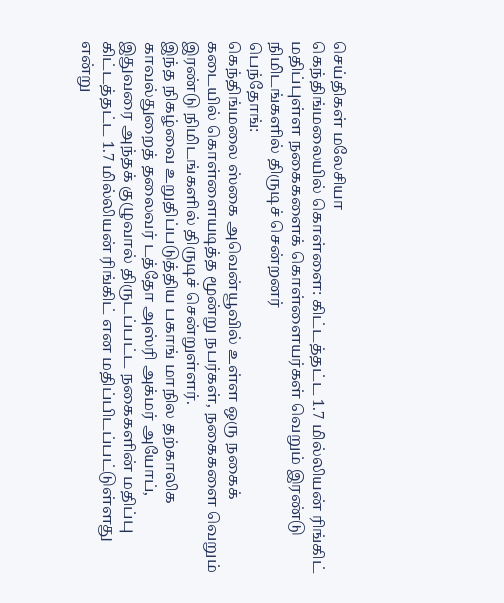செய்திகள் மலேசியா
கெந்திங்மலையில் கொள்ளை: கிட்டத்தட்ட 1.7 மில்லியன் ரிங்கிட் மதிப்புள்ள நகைகளைக் கொள்ளையர்கள் வெறும் இரண்டு நிமிடங்களில் திருடிச் சென்றனர்
பெந்தோங்:
கெந்திங்மலை ஸ்கை அவென்யூவில் உள்ள ஒரு நகைக் கடையில் கொள்ளையடித்த மூன்று நபர்கள், நகைகளை வெறும் இரண்டு நிமிடங்களில் திருடிச் சென்றுள்ளர்.
இந்த நிகழ்வை உறுதிப்படுத்திய பகாங் மாநில தற்காலிக காவல்துறைத் தலைவர் டத்தோ அஸ்ரி அக்மர் அயோப்,
இதுவரை அந்தக் குழுவால் திருடப்பட்ட நகைகளின் மதிப்பு கிட்டத்தட்ட 1.7 மில்லியன் ரிங்கிட் என மதிப்பிடப்பட்டுள்ளது என்று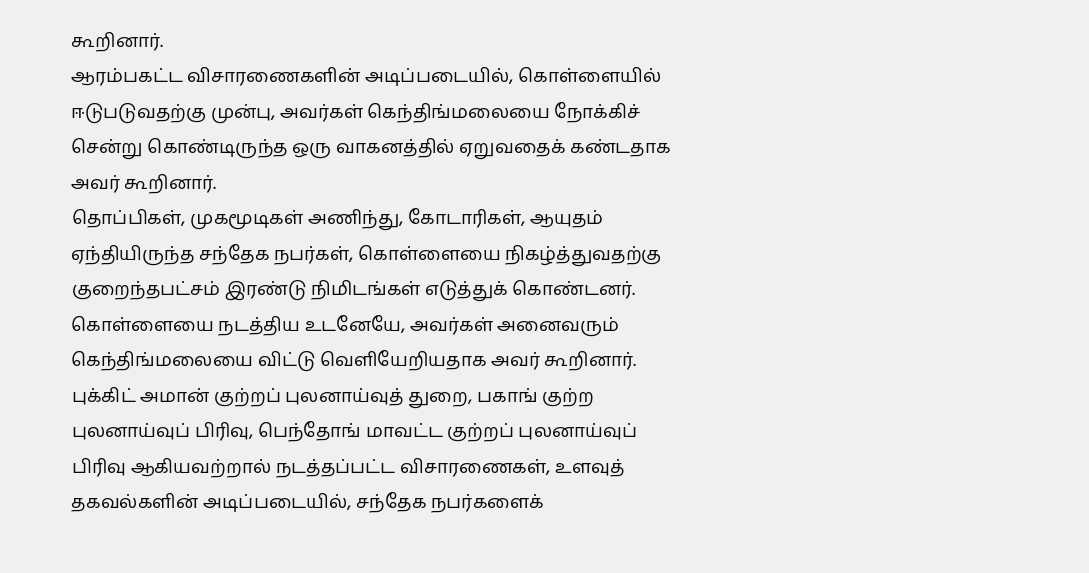கூறினார்.
ஆரம்பகட்ட விசாரணைகளின் அடிப்படையில், கொள்ளையில் ஈடுபடுவதற்கு முன்பு, அவர்கள் கெந்திங்மலையை நோக்கிச் சென்று கொண்டிருந்த ஒரு வாகனத்தில் ஏறுவதைக் கண்டதாக அவர் கூறினார்.
தொப்பிகள், முகமூடிகள் அணிந்து, கோடாரிகள், ஆயுதம் ஏந்தியிருந்த சந்தேக நபர்கள், கொள்ளையை நிகழ்த்துவதற்கு குறைந்தபட்சம் இரண்டு நிமிடங்கள் எடுத்துக் கொண்டனர்.
கொள்ளையை நடத்திய உடனேயே, அவர்கள் அனைவரும் கெந்திங்மலையை விட்டு வெளியேறியதாக அவர் கூறினார்.
புக்கிட் அமான் குற்றப் புலனாய்வுத் துறை, பகாங் குற்ற புலனாய்வுப் பிரிவு, பெந்தோங் மாவட்ட குற்றப் புலனாய்வுப் பிரிவு ஆகியவற்றால் நடத்தப்பட்ட விசாரணைகள், உளவுத் தகவல்களின் அடிப்படையில், சந்தேக நபர்களைக்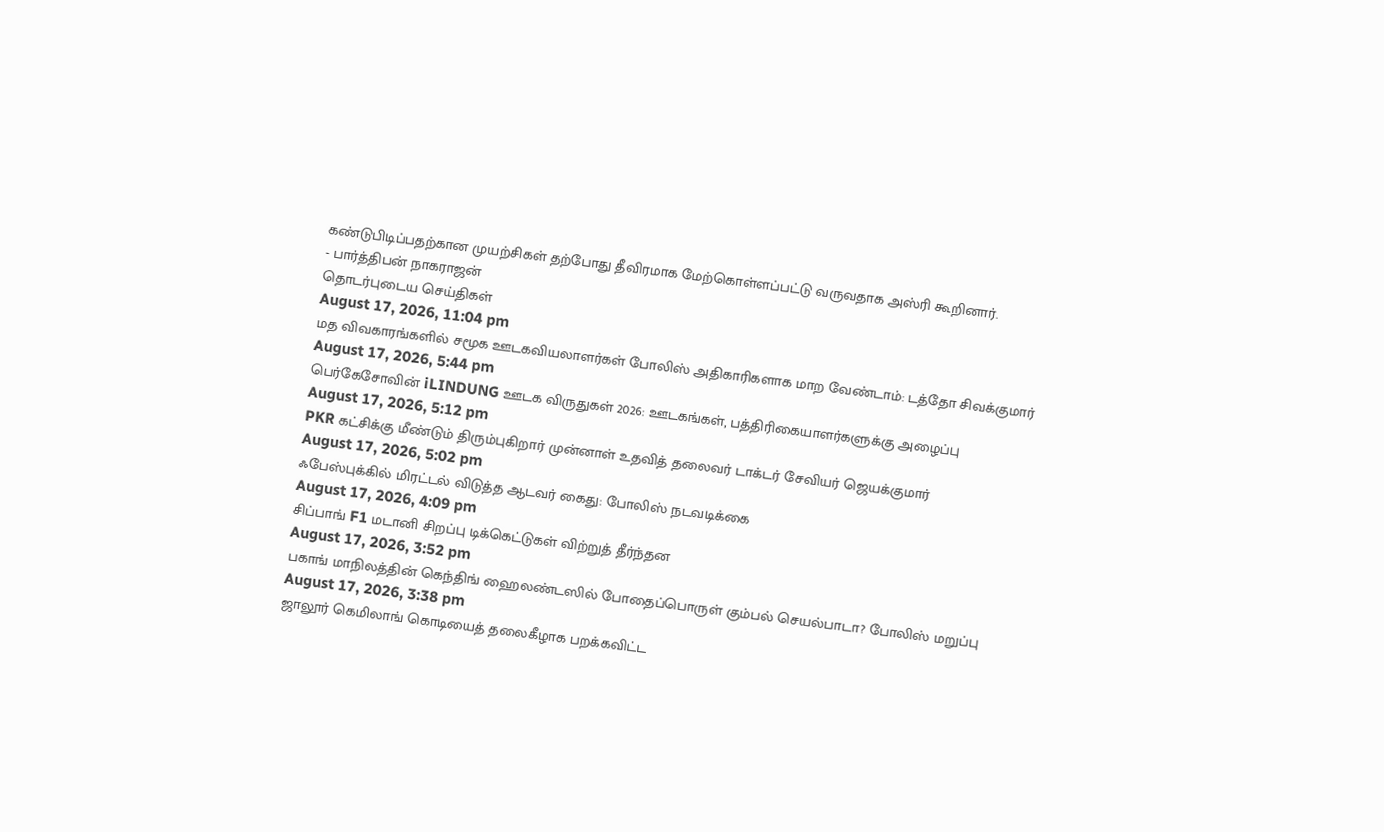கண்டுபிடிப்பதற்கான முயற்சிகள் தற்போது தீவிரமாக மேற்கொள்ளப்பட்டு வருவதாக அஸ்ரி கூறினார்.
- பார்த்திபன் நாகராஜன்
தொடர்புடைய செய்திகள்
August 17, 2026, 11:04 pm
மத விவகாரங்களில் சமூக ஊடகவியலாளர்கள் போலிஸ் அதிகாரிகளாக மாற வேண்டாம்: டத்தோ சிவக்குமார்
August 17, 2026, 5:44 pm
பெர்கேசோவின் iLINDUNG ஊடக விருதுகள் 2026: ஊடகங்கள், பத்திரிகையாளர்களுக்கு அழைப்பு
August 17, 2026, 5:12 pm
PKR கட்சிக்கு மீண்டும் திரும்புகிறார் முன்னாள் உதவித் தலைவர் டாக்டர் சேவியர் ஜெயக்குமார்
August 17, 2026, 5:02 pm
ஃபேஸ்புக்கில் மிரட்டல் விடுத்த ஆடவர் கைது: போலிஸ் நடவடிக்கை
August 17, 2026, 4:09 pm
சிப்பாங் F1 மடானி சிறப்பு டிக்கெட்டுகள் விற்றுத் தீர்ந்தன
August 17, 2026, 3:52 pm
பகாங் மாநிலத்தின் கெந்திங் ஹைலண்டஸில் போதைப்பொருள் கும்பல் செயல்பாடா? போலிஸ் மறுப்பு
August 17, 2026, 3:38 pm
ஜாலூர் கெமிலாங் கொடியைத் தலைகீழாக பறக்கவிட்ட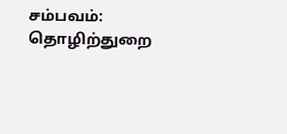சம்பவம்: தொழிற்துறை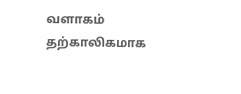வளாகம் தற்காலிகமாக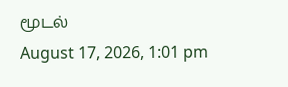மூடல்
August 17, 2026, 1:01 pm